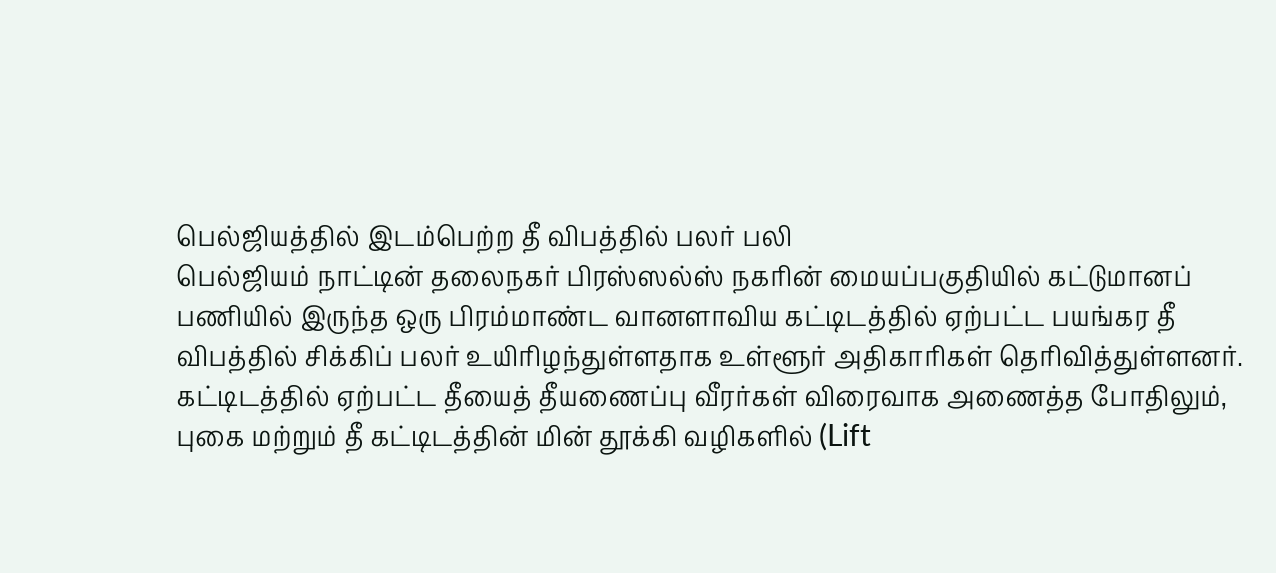பெல்ஜியத்தில் இடம்பெற்ற தீ விபத்தில் பலர் பலி
பெல்ஜியம் நாட்டின் தலைநகர் பிரஸ்ஸல்ஸ் நகரின் மையப்பகுதியில் கட்டுமானப் பணியில் இருந்த ஒரு பிரம்மாண்ட வானளாவிய கட்டிடத்தில் ஏற்பட்ட பயங்கர தீ விபத்தில் சிக்கிப் பலர் உயிரிழந்துள்ளதாக உள்ளூர் அதிகாரிகள் தெரிவித்துள்ளனர்.
கட்டிடத்தில் ஏற்பட்ட தீயைத் தீயணைப்பு வீரர்கள் விரைவாக அணைத்த போதிலும், புகை மற்றும் தீ கட்டிடத்தின் மின் தூக்கி வழிகளில் (Lift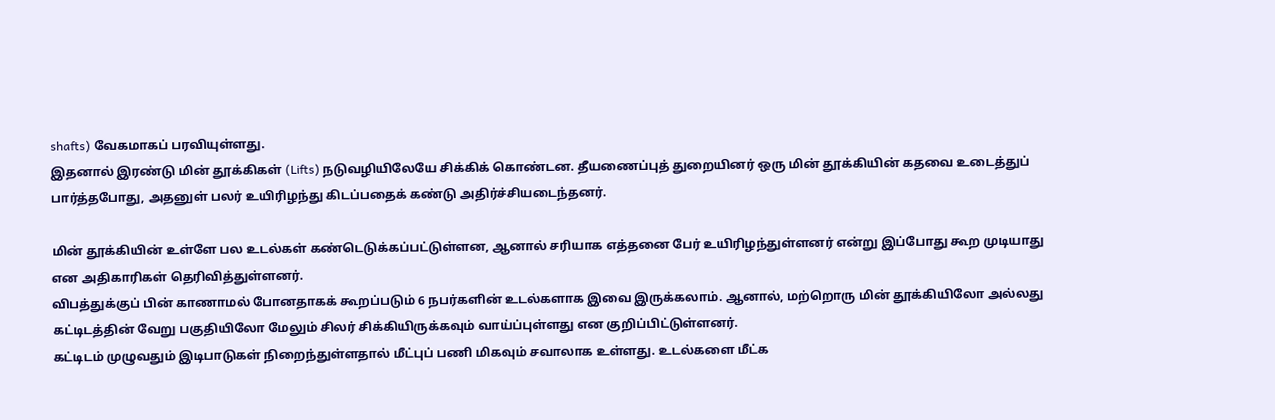shafts) வேகமாகப் பரவியுள்ளது.
இதனால் இரண்டு மின் தூக்கிகள் (Lifts) நடுவழியிலேயே சிக்கிக் கொண்டன. தீயணைப்புத் துறையினர் ஒரு மின் தூக்கியின் கதவை உடைத்துப் பார்த்தபோது, அதனுள் பலர் உயிரிழந்து கிடப்பதைக் கண்டு அதிர்ச்சியடைந்தனர்.

மின் தூக்கியின் உள்ளே பல உடல்கள் கண்டெடுக்கப்பட்டுள்ளன, ஆனால் சரியாக எத்தனை பேர் உயிரிழந்துள்ளனர் என்று இப்போது கூற முடியாது என அதிகாரிகள் தெரிவித்துள்ளனர்.
விபத்துக்குப் பின் காணாமல் போனதாகக் கூறப்படும் 6 நபர்களின் உடல்களாக இவை இருக்கலாம். ஆனால், மற்றொரு மின் தூக்கியிலோ அல்லது கட்டிடத்தின் வேறு பகுதியிலோ மேலும் சிலர் சிக்கியிருக்கவும் வாய்ப்புள்ளது என குறிப்பிட்டுள்ளனர்.
கட்டிடம் முழுவதும் இடிபாடுகள் நிறைந்துள்ளதால் மீட்புப் பணி மிகவும் சவாலாக உள்ளது. உடல்களை மீட்க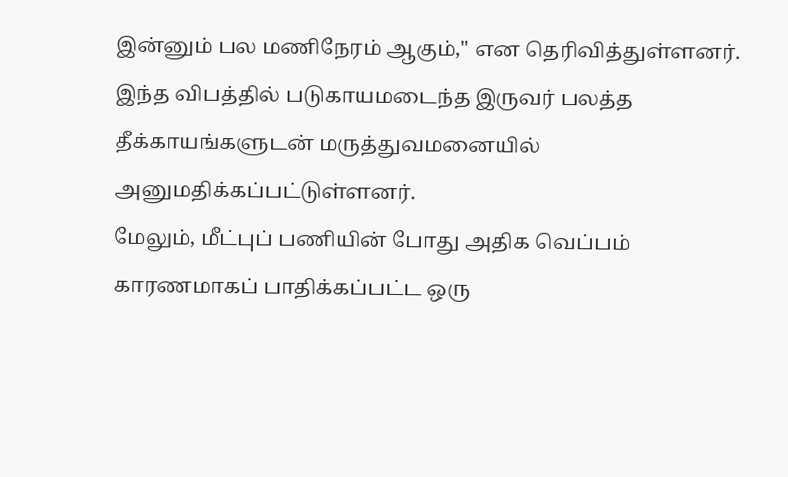இன்னும் பல மணிநேரம் ஆகும்," என தெரிவித்துள்ளனர்.
இந்த விபத்தில் படுகாயமடைந்த இருவர் பலத்த தீக்காயங்களுடன் மருத்துவமனையில் அனுமதிக்கப்பட்டுள்ளனர்.
மேலும், மீட்புப் பணியின் போது அதிக வெப்பம் காரணமாகப் பாதிக்கப்பட்ட ஒரு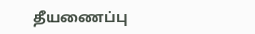தீயணைப்பு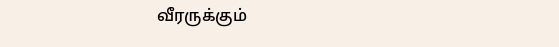வீரருக்கும்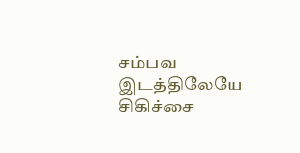சம்பவ இடத்திலேயே சிகிச்சை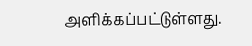அளிக்கப்பட்டுள்ளது.